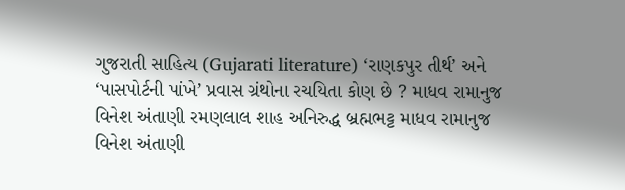ગુજરાતી સાહિત્ય (Gujarati literature) ‘રાણકપુર તીર્થ’ અને ‘પાસપોર્ટની પાંખે’ પ્રવાસ ગ્રંથોના રચયિતા કોણ છે ? માધવ રામાનુજ વિનેશ અંતાણી રમણલાલ શાહ અનિરુદ્ધ બ્રહ્મભટ્ટ માધવ રામાનુજ વિનેશ અંતાણી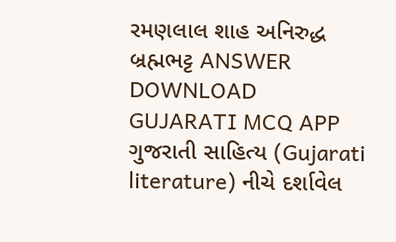રમણલાલ શાહ અનિરુદ્ધ બ્રહ્મભટ્ટ ANSWER DOWNLOAD GUJARATI MCQ APP
ગુજરાતી સાહિત્ય (Gujarati literature) નીચે દર્શાવેલ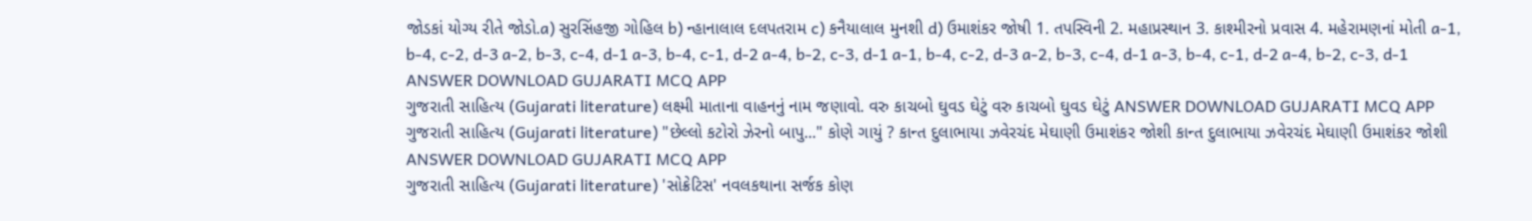જોડકાં યોગ્ય રીતે જોડો.a) સુરસિંહજી ગોહિલ b) ન્હાનાલાલ દલપતરામ c) કનૈયાલાલ મુનશી d) ઉમાશંકર જોષી 1. તપસ્વિની 2. મહાપ્રસ્થાન 3. કાશ્મીરનો પ્રવાસ 4. મહેરામણનાં મોતી a-1, b-4, c-2, d-3 a-2, b-3, c-4, d-1 a-3, b-4, c-1, d-2 a-4, b-2, c-3, d-1 a-1, b-4, c-2, d-3 a-2, b-3, c-4, d-1 a-3, b-4, c-1, d-2 a-4, b-2, c-3, d-1 ANSWER DOWNLOAD GUJARATI MCQ APP
ગુજરાતી સાહિત્ય (Gujarati literature) લક્ષ્મી માતાના વાહનનું નામ જણાવો. વરુ કાચબો ઘુવડ ઘેટું વરુ કાચબો ઘુવડ ઘેટું ANSWER DOWNLOAD GUJARATI MCQ APP
ગુજરાતી સાહિત્ય (Gujarati literature) "છેલ્લો કટોરો ઝેરનો બાપુ..." કોણે ગાયું ? કાન્ત દુલાભાયા ઝવેરચંદ મેઘાણી ઉમાશંકર જોશી કાન્ત દુલાભાયા ઝવેરચંદ મેઘાણી ઉમાશંકર જોશી ANSWER DOWNLOAD GUJARATI MCQ APP
ગુજરાતી સાહિત્ય (Gujarati literature) 'સોક્રેટિસ' નવલકથાના સર્જક કોણ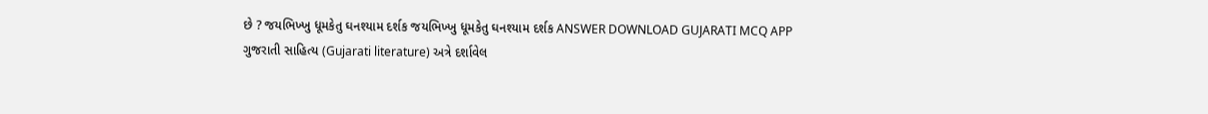છે ? જયભિખ્ખુ ધૂમકેતુ ઘનશ્યામ દર્શક જયભિખ્ખુ ધૂમકેતુ ઘનશ્યામ દર્શક ANSWER DOWNLOAD GUJARATI MCQ APP
ગુજરાતી સાહિત્ય (Gujarati literature) અત્રે દર્શાવેલ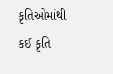કૃતિઓમાંથી કઈ કૃતિ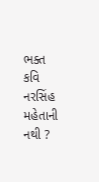ભક્ત કવિ નરસિંહ મહેતાની નથી ?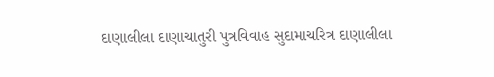દાણાલીલા દાણાચાતુરી પુત્રવિવાહ સુદામાચરિત્ર દાણાલીલા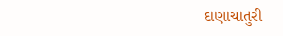દાણાચાતુરી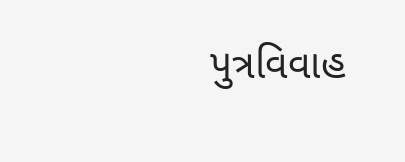પુત્રવિવાહ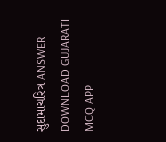સુદામાચરિત્ર ANSWER DOWNLOAD GUJARATI MCQ APP